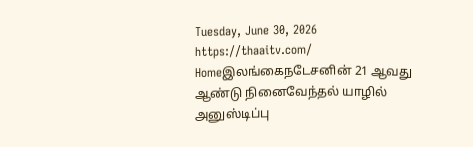Tuesday, June 30, 2026
https://thaaitv.com/
Homeஇலங்கைநடேசனின் 21 ஆவது ஆண்டு நினைவேந்தல் யாழில் அனுஸ்டிப்பு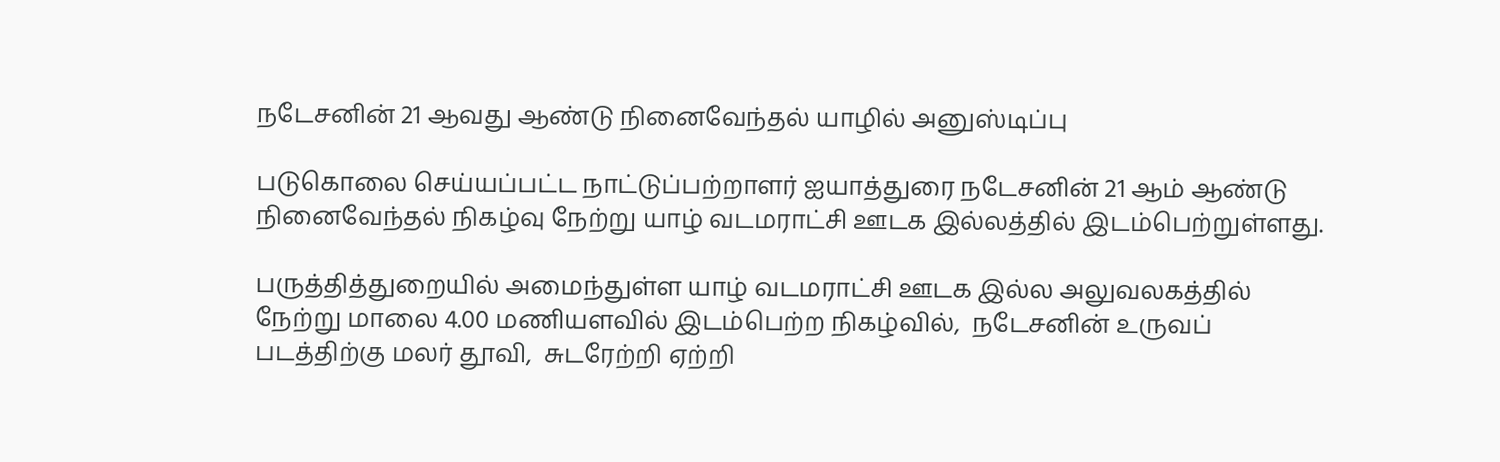நடேசனின் 21 ஆவது ஆண்டு நினைவேந்தல் யாழில் அனுஸ்டிப்பு

படுகொலை செய்யப்பட்ட நாட்டுப்பற்றாளர் ஐயாத்துரை நடேசனின் 21 ஆம் ஆண்டு
நினைவேந்தல் நிகழ்வு நேற்று யாழ் வடமராட்சி ஊடக இல்லத்தில் இடம்பெற்றுள்ளது.

பருத்தித்துறையில் அமைந்துள்ள யாழ் வடமராட்சி ஊடக இல்ல அலுவலகத்தில்
நேற்று மாலை 4.00 மணியளவில் இடம்பெற்ற நிகழ்வில்,  நடேசனின் உருவப் படத்திற்கு மலர் தூவி,  சுடரேற்றி ஏற்றி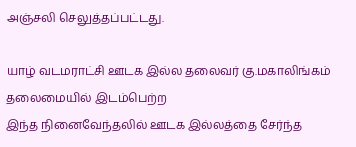அஞ்சலி செலுத்தப்பட்டது.

யாழ் வடமராட்சி ஊடக இல்ல தலைவர் கு.மகாலிங்கம் தலைமையில் இடம்பெற்ற
இந்த நினைவேந்தலில் ஊடக இல்லத்தை சேர்ந்த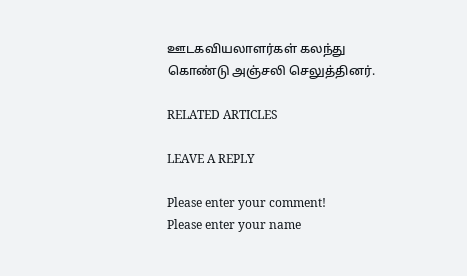ஊடகவியலாளர்கள் கலந்து
கொண்டு அஞ்சலி செலுத்தினர்.

RELATED ARTICLES

LEAVE A REPLY

Please enter your comment!
Please enter your name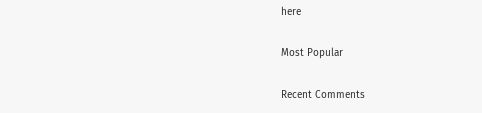here

Most Popular

Recent Comments